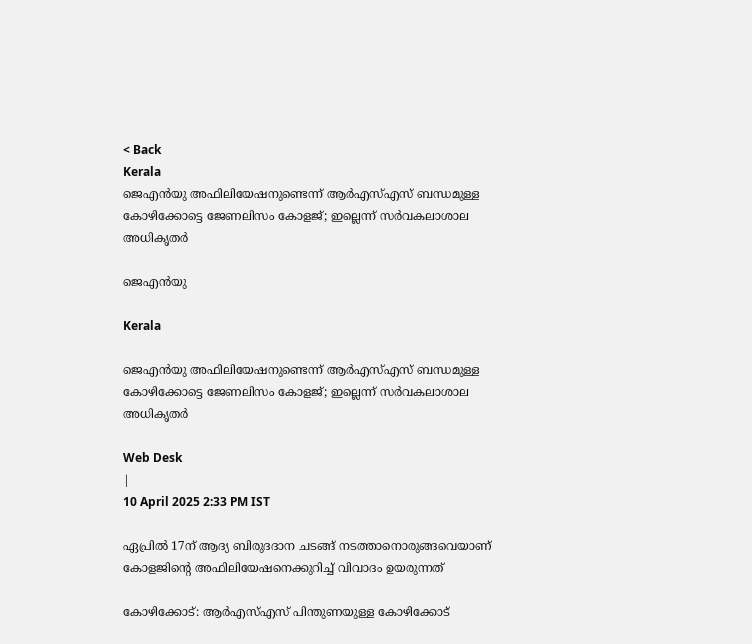< Back
Kerala
ജെഎൻയു അഫിലിയേഷനുണ്ടെന്ന് ആർഎസ്എസ് ബന്ധമുള്ള കോഴിക്കോട്ടെ ജേണലിസം കോളജ്; ഇല്ലെന്ന് സർവകലാശാല അധികൃതർ

ജെഎന്‍യു

Kerala

ജെഎൻയു അഫിലിയേഷനുണ്ടെന്ന് ആർഎസ്എസ് ബന്ധമുള്ള കോഴിക്കോട്ടെ ജേണലിസം കോളജ്; ഇല്ലെന്ന് സർവകലാശാല അധികൃതർ

Web Desk
|
10 April 2025 2:33 PM IST

ഏപ്രില്‍ 17ന് ആദ്യ ബിരുദദാന ചടങ്ങ് നടത്താനൊരുങ്ങവെയാണ് കോളജിന്റെ അഫിലിയേഷനെക്കുറിച്ച് വിവാദം ഉയരുന്നത്

കോഴിക്കോട്: ആര്‍എസ്എസ് പിന്തുണയുള്ള കോഴിക്കോട്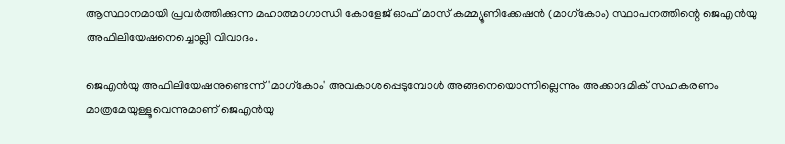ആസ്ഥാനമായി പ്രവര്‍ത്തിക്കുന്ന മഹാത്മാഗാന്ധി കോളേജ് ഓഫ് മാസ് കമ്മ്യൂണിക്കേഷൻ (മാഗ്കോം) സ്ഥാപനത്തിന്റെ ജെഎന്‍യു അഫിലിയേഷനെച്ചൊല്ലി വിവാദം.

ജെഎന്‍യു അഫിലിയേഷനുണ്ടെന്ന് 'മാഗ്കോം' അവകാശപ്പെടുമ്പോള്‍ അങ്ങനെയൊന്നില്ലെന്നും അക്കാദമിക് സഹകരണം മാത്രമേയുള്ളൂവെന്നുമാണ് ജെഎന്‍യു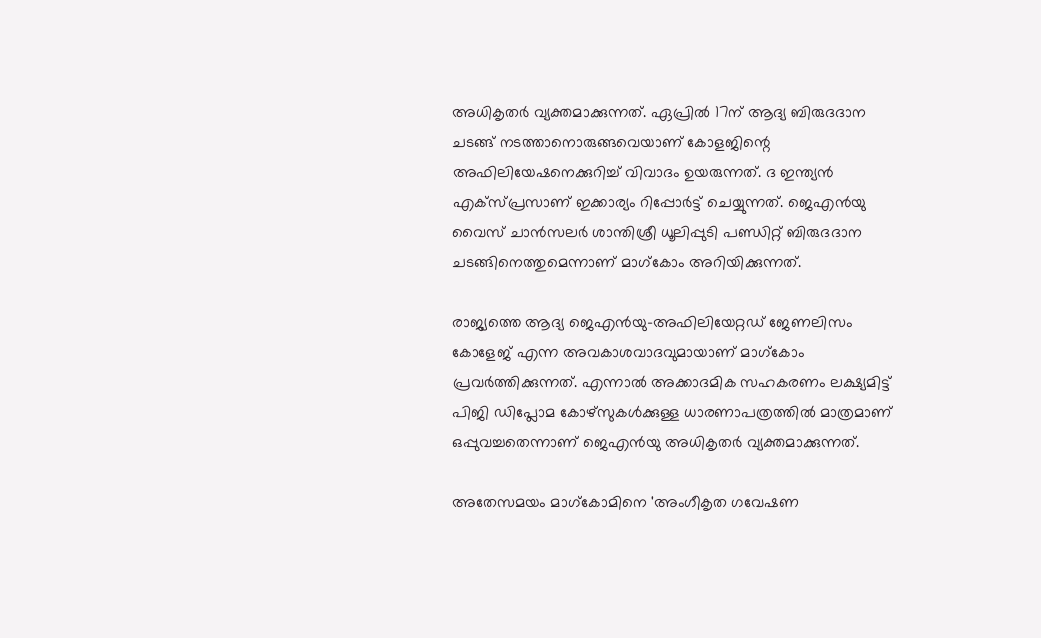അധികൃതര്‍ വ്യക്തമാക്കുന്നത്. ഏപ്രില്‍ 17ന് ആദ്യ ബിരുദദാന ചടങ്ങ് നടത്താനൊരുങ്ങവെയാണ് കോളജിന്റെ അഫിലിയേഷനെക്കുറിച്ച് വിവാദം ഉയരുന്നത്. ദ ഇന്ത്യൻ എക്സ്പ്രസാണ് ഇക്കാര്യം റിപ്പോർട്ട് ചെയ്യുന്നത്. ജെഎൻയു വൈസ് ചാൻസലർ ശാന്തിശ്രീ ധൂലിപ്പുടി പണ്ഡിറ്റ് ബിരുദദാന ചടങ്ങിനെത്തുമെന്നാണ് മാഗ്കോം അറിയിക്കുന്നത്.

രാജ്യത്തെ ആദ്യ ജെഎൻയു-അഫിലിയേറ്റഡ് ജേണലിസം കോളേജ് എന്ന അവകാശവാദവുമായാണ് മാഗ്കോം പ്രവര്‍ത്തിക്കുന്നത്. എന്നാല്‍ അക്കാദമിക സഹകരണം ലക്ഷ്യമിട്ട് പിജി ഡിപ്ലോമ കോഴ്സുകൾക്കുള്ള ധാരണാപത്രത്തിൽ മാത്രമാണ് ഒപ്പുവച്ചതെന്നാണ് ജെഎന്‍യു അധികൃതര്‍ വ്യക്തമാക്കുന്നത്.

അതേസമയം മാഗ്‌കോമിനെ 'അംഗീകൃത ഗവേഷണ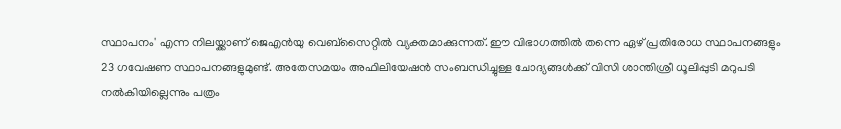സ്ഥാപനം' എന്ന നിലയ്ക്കാണ് ജെഎന്‍യു വെബ്സൈറ്റില്‍ വ്യക്തമാക്കുന്നത്. ഈ വിഭാഗത്തില്‍ തന്നെ ഏഴ് പ്രതിരോധ സ്ഥാപനങ്ങളും 23 ഗവേഷണ സ്ഥാപനങ്ങളുമുണ്ട്. അതേസമയം അഫിലിയേഷന്‍ സംബന്ധിച്ചുള്ള ചോദ്യങ്ങള്‍ക്ക് വിസി ശാന്തിശ്രീ ധൂലിപ്പുടി മറുപടി നല്‍കിയില്ലെന്നും പത്രം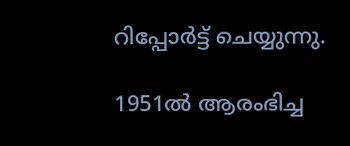റിപ്പോര്‍ട്ട് ചെയ്യുന്നു.

1951ൽ ആരംഭിച്ച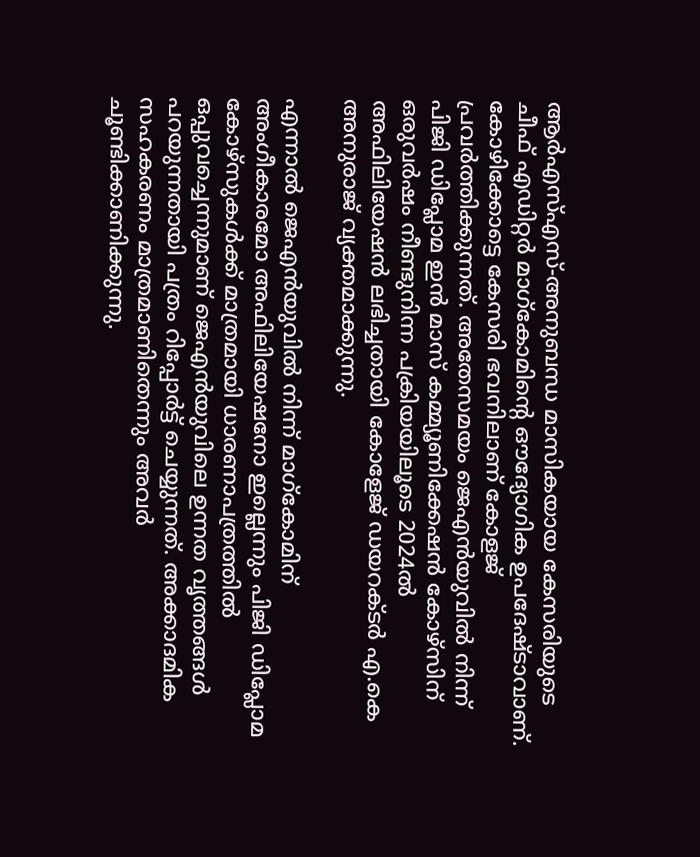ആർഎസ്എസ്-അനുബന്ധ മാസികയായ കേസരിയുടെ ചീഫ് എഡിറ്റർ മാഗ്കോമിൻ്റെ ഔദ്യോഗിക ഉപദേഷ്ടാവാണ്. കോഴിക്കോട്ടെ കേസരി ഭവനിലാണ് കോളജ് പ്രവര്‍ത്തിക്കുന്നത്. അതേസമയം ജെഎൻയുവിൽ നിന്ന് പിജി ഡിപ്ലോമ ഇൻ മാസ് കമ്മ്യൂണിക്കേഷൻ കോഴ്‌സിന് ഒരുവര്‍ഷം നീണ്ടുനിന്ന പക്രിയയിലൂടെ 2024ല്‍ അഫിലിയേഷൻ ലഭിച്ചതായി കോളേജ് ഡയറക്ടർ എ.കെ അനുരാജ് വ്യക്തമാക്കുന്നു.

എന്നാല്‍ ജെഎൻയുവില്‍ നിന്ന് മാഗ്കോമിന് അംഗീകാരമോ അഫിലിയേഷനോ ഇല്ലെന്നും പിജി ഡിപ്ലോമ കോഴ്സുകൾക്ക് മാത്രമായി ധാരണാപത്രത്തിൽ ഒപ്പുവച്ചെന്നുമാണ് ജെഎൻയുവിലെ ഉന്നത വൃത്തങ്ങൾ പറയുന്നതായി പത്രം റിപ്പോര്‍ട്ട് ചെയ്യുന്നത്. അക്കാദമിക സഹകരണം മാത്രമാണിതെന്നും അവര്‍ ചൂണ്ടിക്കാണിക്കുന്നു.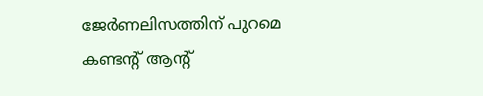ജേർണലിസത്തിന് പുറമെ കണ്ടന്റ് ആന്‍റ്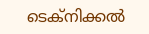ടെക്നിക്കല്‍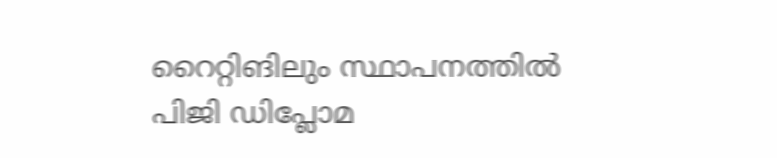റൈറ്റിങിലും സ്ഥാപനത്തില്‍ പിജി ഡിപ്ലോമ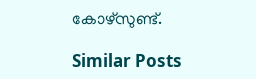കോഴ്സുണ്ട്.

Similar Posts